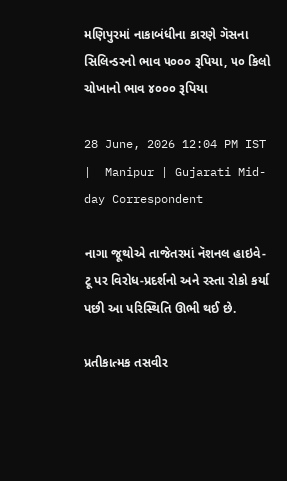મણિપુરમાં નાકાબંધીના કારણે ગૅસના સિલિન્ડરનો ભાવ ૫૦૦૦ રૂપિયા, ૫૦ કિલો ચોખાનો ભાવ ૪૦૦૦ રૂપિયા

28 June, 2026 12:04 PM IST  |  Manipur | Gujarati Mid-day Correspondent

નાગા જૂથોએ તાજેતરમાં નૅશનલ હાઇવે-ટૂ પર વિરોધ-પ્રદર્શનો અને રસ્તા રોકો કર્યા પછી આ પરિસ્થિતિ ઊભી થઈ છે.

પ્રતીકાત્મક તસવીર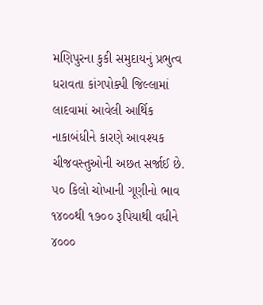મણિપુરના કુકી સમુદાયનું પ્રભુત્વ ધરાવતા કાંગપોક્પી જિલ્લામાં લાદવામાં આવેલી આર્થિક નાકાબંધીને કારણે આવશ્યક ચીજવસ્તુઓની અછત સર્જાઈ છે. ૫૦ કિલો ચોખાની ગૂણીનો ભાવ ૧૪૦૦થી ૧૭૦૦ રૂપિયાથી વધીને ૪૦૦૦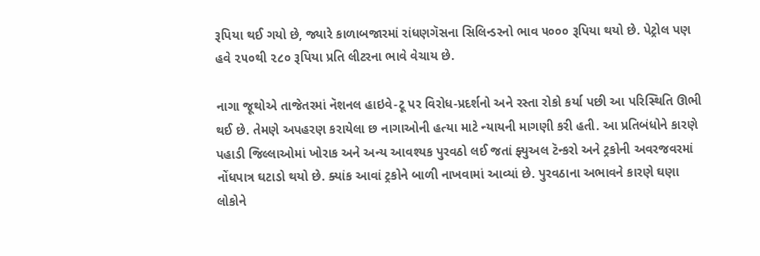રૂપિયા થઈ ગયો છે, જ્યારે કાળાબજારમાં રાંધણગૅસના સિલિન્ડરનો ભાવ ૫૦૦૦ રૂપિયા થયો છે. પેટ્રોલ પણ હવે ૨૫૦થી ૨૮૦ રૂપિયા પ્રતિ લીટરના ભાવે વેચાય છે.

નાગા જૂથોએ તાજેતરમાં નૅશનલ હાઇવે-ટૂ પર વિરોધ-પ્રદર્શનો અને રસ્તા રોકો કર્યા પછી આ પરિસ્થિતિ ઊભી થઈ છે. તેમણે અપહરણ કરાયેલા છ નાગાઓની હત્યા માટે ન્યાયની માગણી કરી હતી. આ પ્રતિબંધોને કારણે પહાડી જિલ્લાઓમાં ખોરાક અને અન્ય આવશ્યક પુરવઠો લઈ જતાં ફ્યુઅલ ટૅન્કરો અને ટ્રકોની અવરજવરમાં નોંધપાત્ર ઘટાડો થયો છે. ક્યાંક આવાં ટ્રકોને બાળી નાખવામાં આવ્યાં છે. પુરવઠાના અભાવને કારણે ઘણા લોકોને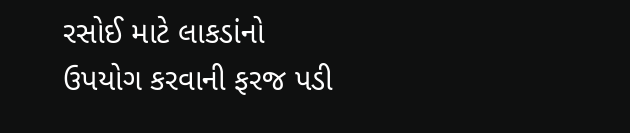રસોઈ માટે લાકડાંનો ઉપયોગ કરવાની ફરજ પડી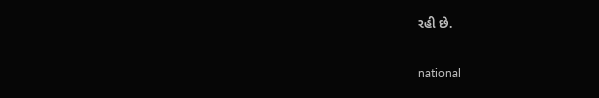રહી છે.

national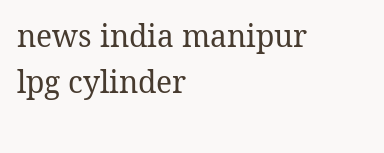news india manipur lpg cylinder